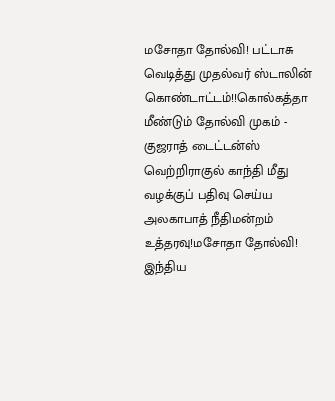மசோதா தோல்வி! பட்டாசு வெடித்து முதல்வர் ஸ்டாலின் கொண்டாட்டம்!!கொல்கத்தா மீண்டும் தோல்வி முகம் - குஜராத் டைட்டன்ஸ் வெற்றிராகுல் காந்தி மீது வழக்குப் பதிவு செய்ய அலகாபாத் நீதிமன்றம் உத்தரவு!மசோதா தோல்வி! இந்திய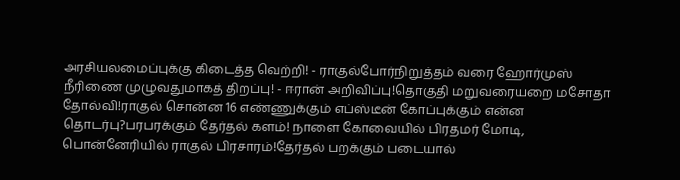அரசியலமைப்புக்கு கிடைத்த வெற்றி! - ராகுல்போர்நிறுத்தம் வரை ஹோர்முஸ் நீரிணை முழுவதுமாகத் திறப்பு! - ஈரான் அறிவிப்பு!தொகுதி மறுவரையறை மசோதா தோல்வி!ராகுல் சொன்ன 16 எண்ணுக்கும் எப்ஸ்டீன் கோப்புக்கும் என்ன தொடர்பு?பரபரக்கும் தேர்தல் களம்! நாளை கோவையில் பிரதமர் மோடி, பொன்னேரியில் ராகுல் பிரசாரம்!தேர்தல் பறக்கும் படையால்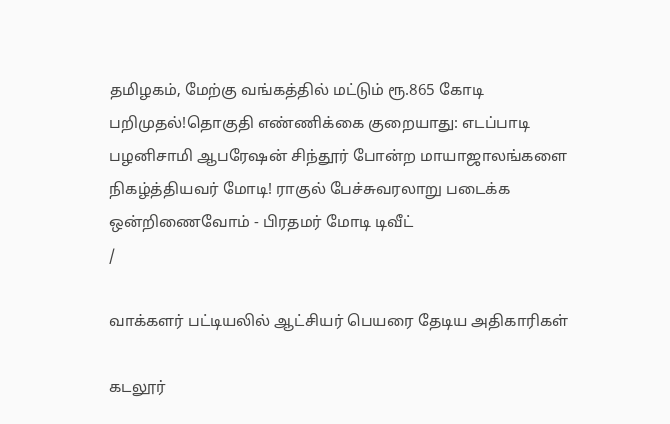தமிழகம், மேற்கு வங்கத்தில் மட்டும் ரூ.865 கோடி பறிமுதல்!தொகுதி எண்ணிக்கை குறையாது: எடப்பாடி பழனிசாமி ஆபரேஷன் சிந்தூர் போன்ற மாயாஜாலங்களை நிகழ்த்தியவர் மோடி! ராகுல் பேச்சுவரலாறு படைக்க ஒன்றிணைவோம் - பிரதமர் மோடி டிவீட்
/

வாக்களர் பட்டியலில் ஆட்சியர் பெயரை தேடிய அதிகாரிகள்

கடலூர்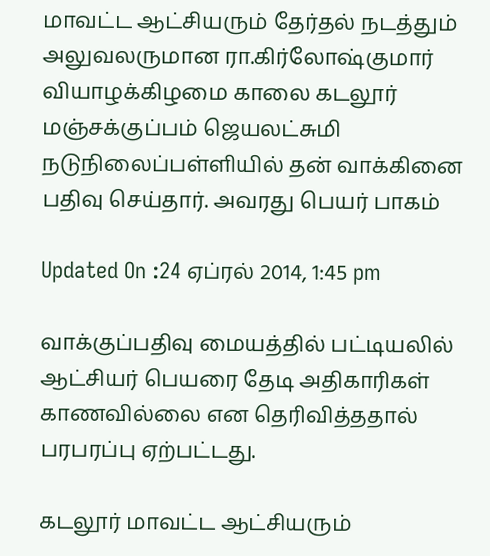மாவட்ட ஆட்சியரும் தேர்தல் நடத்தும் அலுவலருமான ரா.கிர்லோஷ்குமார் வியாழக்கிழமை காலை கடலூர் மஞ்சக்குப்பம் ஜெயலட்சுமி நடுநிலைப்பள்ளியில் தன் வாக்கினை பதிவு செய்தார். அவரது பெயர் பாகம்

Updated On :24 ஏப்ரல் 2014, 1:45 pm

வாக்குப்பதிவு மையத்தில் பட்டியலில் ஆட்சியர் பெயரை தேடி அதிகாரிகள் காணவில்லை என தெரிவித்ததால் பரபரப்பு ஏற்பட்டது.

கடலூர் மாவட்ட ஆட்சியரும்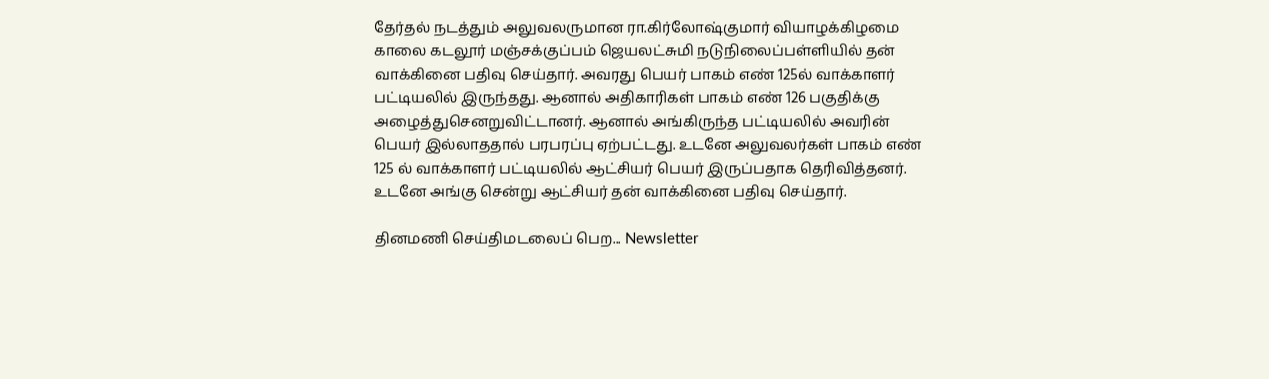தேர்தல் நடத்தும் அலுவலருமான ரா.கிர்லோஷ்குமார் வியாழக்கிழமை காலை கடலூர் மஞ்சக்குப்பம் ஜெயலட்சுமி நடுநிலைப்பள்ளியில் தன் வாக்கினை பதிவு செய்தார். அவரது பெயர் பாகம் எண் 125ல் வாக்காளர் பட்டியலில் இருந்தது. ஆனால் அதிகாரிகள் பாகம் எண் 126 பகுதிக்கு அழைத்துசெனறுவிட்டானர். ஆனால் அங்கிருந்த பட்டியலில் அவரின் பெயர் இல்லாததால் பரபரப்பு ஏற்பட்டது. உடனே அலுவலர்கள் பாகம் எண் 125 ல் வாக்காளர் பட்டியலில் ஆட்சியர் பெயர் இருப்பதாக தெரிவித்தனர். உடனே அங்கு சென்று ஆட்சியர் தன் வாக்கினை பதிவு செய்தார்.

தினமணி செய்திமடலைப் பெற... Newsletter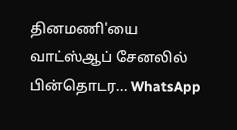தினமணி'யை வாட்ஸ்ஆப் சேனலில் பின்தொடர... WhatsApp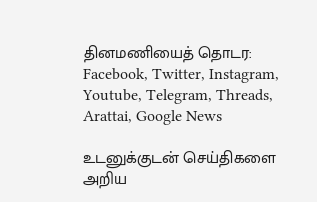தினமணியைத் தொடர: Facebook, Twitter, Instagram, Youtube, Telegram, Threads, Arattai, Google News

உடனுக்குடன் செய்திகளை அறிய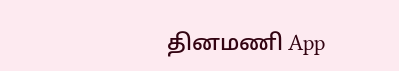தினமணி App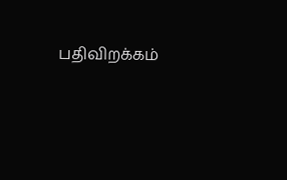பதிவிறக்கம்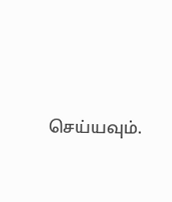செய்யவும்.